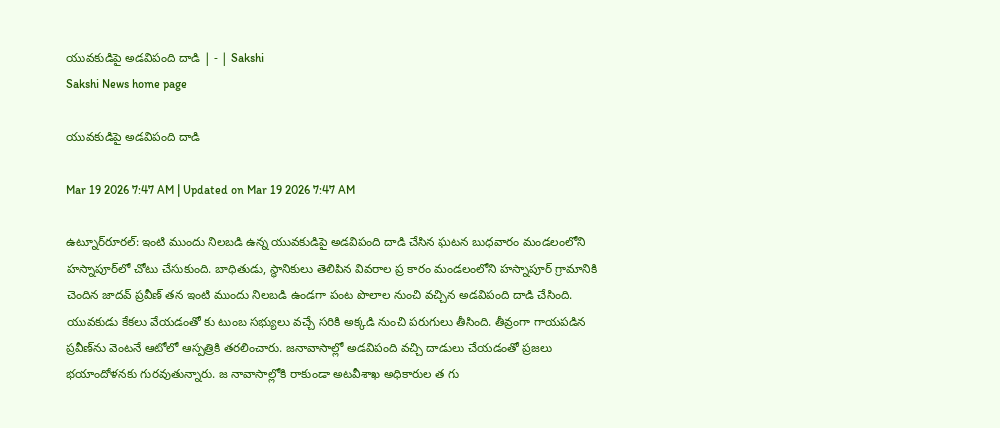యువకుడిపై అడవిపంది దాడి | - | Sakshi
Sakshi News home page

యువకుడిపై అడవిపంది దాడి

Mar 19 2026 7:47 AM | Updated on Mar 19 2026 7:47 AM

ఉట్నూర్‌రూరల్‌: ఇంటి ముందు నిలబడి ఉన్న యువకుడిపై అడవిపంది దాడి చేసిన ఘటన బుధవారం మండలంలోని హస్నాపూర్‌లో చోటు చేసుకుంది. బాధితుడు, స్థానికులు తెలిపిన వివరాల ప్ర కారం మండలంలోని హస్నాపూర్‌ గ్రామానికి చెందిన జాదవ్‌ ప్రవీణ్‌ తన ఇంటి ముందు నిలబడి ఉండగా పంట పొలాల నుంచి వచ్చిన అడవిపంది దాడి చేసింది. యువకుడు కేకలు వేయడంతో కు టుంబ సభ్యులు వచ్చే సరికి అక్కడి నుంచి పరుగులు తీసింది. తీవ్రంగా గాయపడిన ప్రవీణ్‌ను వెంటనే ఆటోలో ఆస్పత్రికి తరలించారు. జనావాసాల్లో అడవిపంది వచ్చి దాడులు చేయడంతో ప్రజలు భయాందోళనకు గురవుతున్నారు. జ నావాసాల్లోకి రాకుండా అటవీశాఖ అధికారుల త గు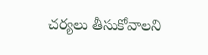చర్యలు తీసుకోవాలని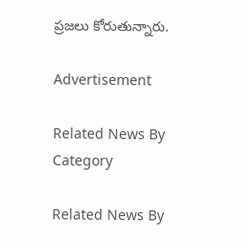ప్రజలు కోరుతున్నారు.

Advertisement

Related News By Category

Related News By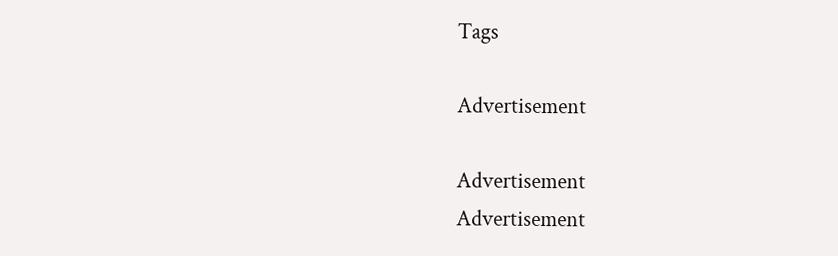Tags

Advertisement

Advertisement
Advertisement